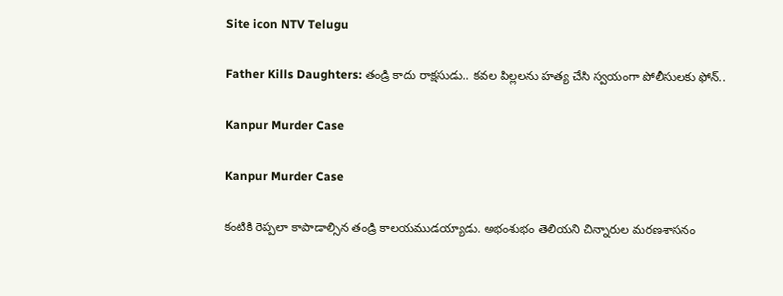Site icon NTV Telugu

Father Kills Daughters: తండ్రి కాదు రాక్షసుడు.. కవల పిల్లలను హత్య చేసి స్వయంగా పోలీసులకు ఫోన్..

Kanpur Murder Case

Kanpur Murder Case

కంటికి రెప్పలా కాపాడాల్సిన తండ్రి కాలయముడయ్యాడు. అభంశుభం తెలియని చిన్నారుల మరణశాసనం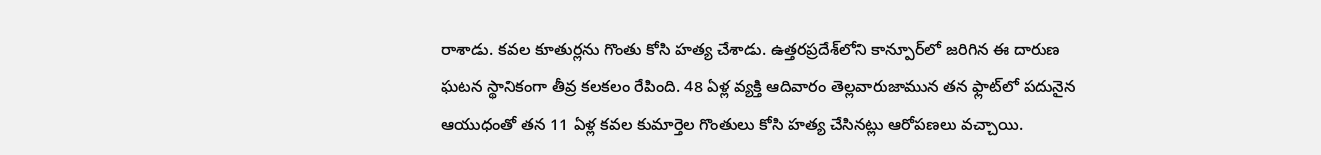రాశాడు. కవల కూతుర్లను గొంతు కోసి హత్య చేశాడు. ఉత్తరప్రదేశ్‌లోని కాన్పూర్‌లో జరిగిన ఈ దారుణ ఘటన స్థానికంగా తీవ్ర కలకలం రేపింది. 48 ఏళ్ల వ్యక్తి ఆదివారం తెల్లవారుజామున తన ఫ్లాట్‌లో పదునైన ఆయుధంతో తన 11 ఏళ్ల కవల కుమార్తెల గొంతులు కోసి హత్య చేసినట్లు ఆరోపణలు వచ్చాయి.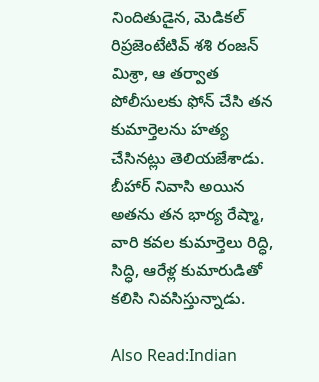నిందితుడైన, మెడికల్ రిప్రజెంటేటివ్ శశి రంజన్ మిశ్రా, ఆ తర్వాత పోలీసులకు ఫోన్ చేసి తన కుమార్తెలను హత్య చేసినట్లు తెలియజేశాడు. బీహార్ నివాసి అయిన అతను తన భార్య రేష్మా, వారి కవల కుమార్తెలు రిద్ధి, సిద్ధి, ఆరేళ్ల కుమారుడితో కలిసి నివసిస్తున్నాడు.

Also Read:Indian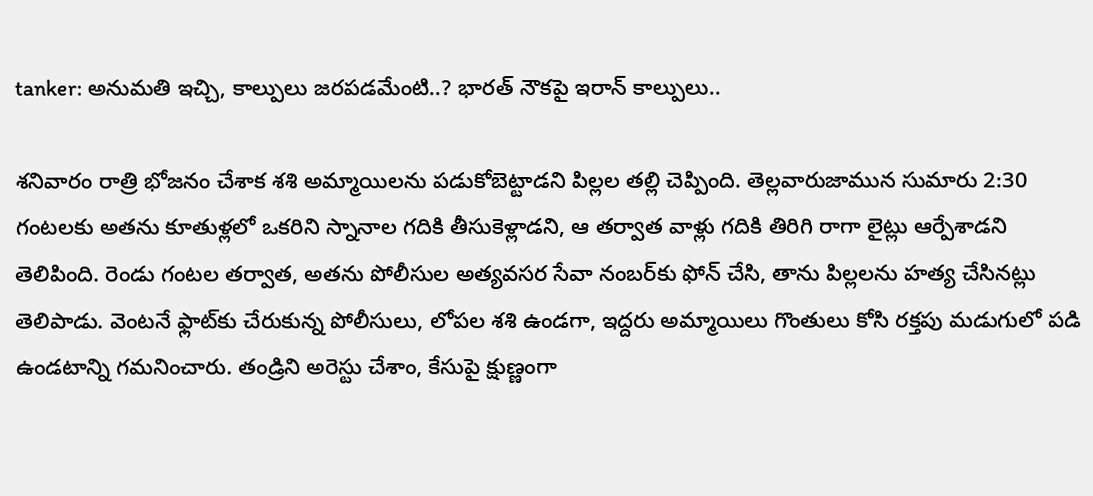tanker: అనుమతి ఇచ్చి, కాల్పులు జరపడమేంటి..? భారత్ నౌకపై ఇరాన్ కాల్పులు..

శనివారం రాత్రి భోజనం చేశాక శశి అమ్మాయిలను పడుకోబెట్టాడని పిల్లల తల్లి చెప్పింది. తెల్లవారుజామున సుమారు 2:30 గంటలకు అతను కూతుళ్లలో ఒకరిని స్నానాల గదికి తీసుకెళ్లాడని, ఆ తర్వాత వాళ్లు గదికి తిరిగి రాగా లైట్లు ఆర్పేశాడని తెలిపింది. రెండు గంటల తర్వాత, అతను పోలీసుల అత్యవసర సేవా నంబర్‌కు ఫోన్ చేసి, తాను పిల్లలను హత్య చేసినట్లు తెలిపాడు. వెంటనే ఫ్లాట్‌కు చేరుకున్న పోలీసులు, లోపల శశి ఉండగా, ఇద్దరు అమ్మాయిలు గొంతులు కోసి రక్తపు మడుగులో పడి ఉండటాన్ని గమనించారు. తండ్రిని అరెస్టు చేశాం, కేసుపై క్షుణ్ణంగా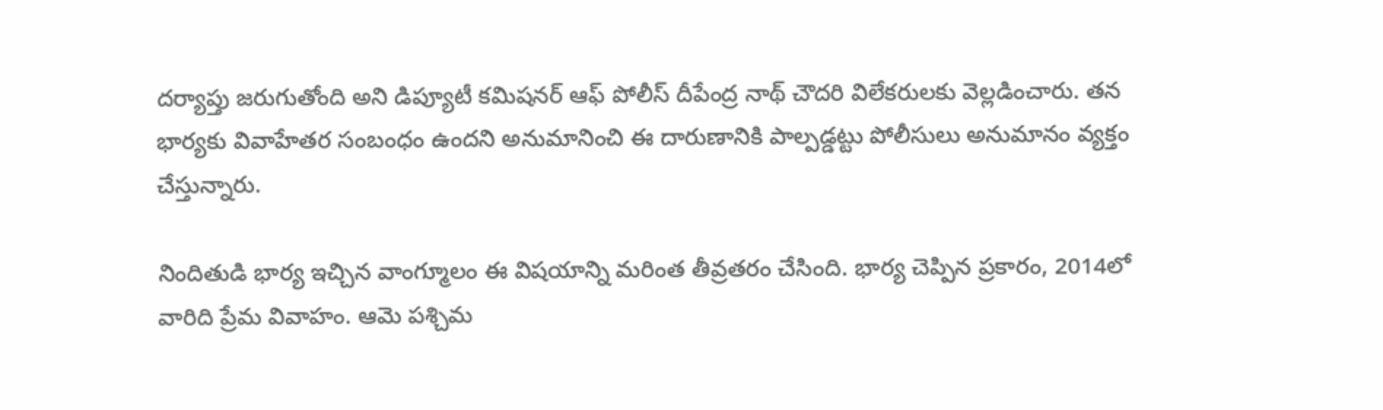దర్యాప్తు జరుగుతోంది అని డిప్యూటీ కమిషనర్ ఆఫ్ పోలీస్ దీపేంద్ర నాథ్ చౌదరి విలేకరులకు వెల్లడించారు. తన భార్యకు వివాహేతర సంబంధం ఉందని అనుమానించి ఈ దారుణానికి పాల్పడ్డట్టు పోలీసులు అనుమానం వ్యక్తం చేస్తున్నారు.

నిందితుడి భార్య ఇచ్చిన వాంగ్మూలం ఈ విషయాన్ని మరింత తీవ్రతరం చేసింది. భార్య చెప్పిన ప్రకారం, 2014లో వారిది ప్రేమ వివాహం. ఆమె పశ్చిమ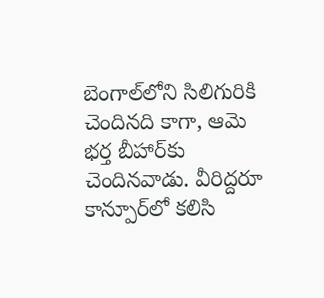బెంగాల్‌లోని సిలిగురికి చెందినది కాగా, ఆమె భర్త బీహార్‌కు చెందినవాడు. వీరిద్దరూ కాన్పూర్‌లో కలిసి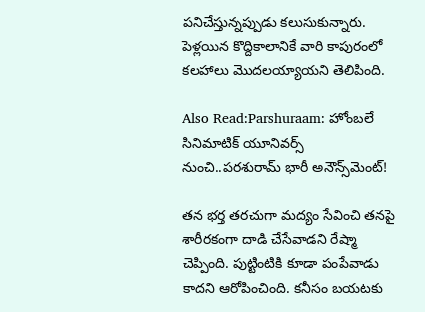పనిచేస్తున్నప్పుడు కలుసుకున్నారు. పెళ్లయిన కొద్దికాలానికే వారి కాపురంలో కలహాలు మొదలయ్యాయని తెలిపింది.

Also Read:Parshuraam: హోంబలే సినిమాటిక్ యూనివర్స్ నుంచి..పరశురామ్ భారీ అనౌన్స్‌మెంట్!

తన భర్త తరచుగా మద్యం సేవించి తనపై శారీరకంగా దాడి చేసేవాడని రేష్మా చెప్పింది. పుట్టింటికి కూడా పంపేవాడు కాదని ఆరోపించింది. కనీసం బయటకు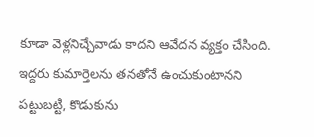కూడా వెళ్లనిచ్చేవాడు కాదని ఆవేదన వ్యక్తం చేసింది. ఇద్దరు కుమార్తెలను తనతోనే ఉంచుకుంటానని పట్టుబట్టి, కొడుకును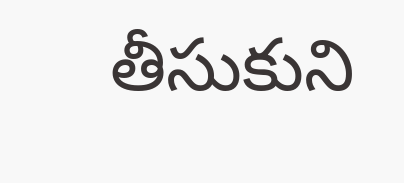తీసుకుని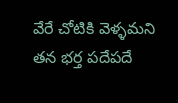వేరే చోటికి వెళ్ళమని తన భర్త పదేపదే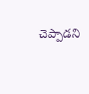చెప్పాడని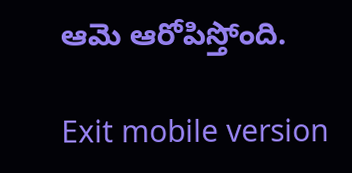ఆమె ఆరోపిస్తోంది.

Exit mobile version